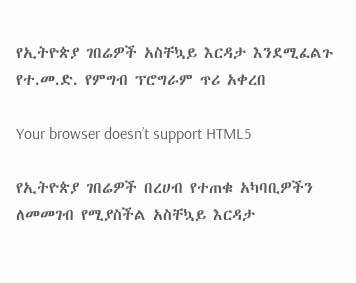የኢትዮጵያ ገበሬዎች አስቸኳይ እርዳታ እንደሚፈልጉ የተ.መ.ድ. የምግብ ፕሮግራም ጥሪ አቀረበ

Your browser doesn’t support HTML5

የኢትዮጵያ ገበሬዎች በረሀብ የተጠቁ አካባቢዎችን ለመመገብ የሚያስችል አስቸኳይ እርዳታ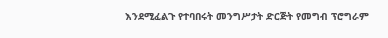እንደሚፈልጉ የተባበሩት መንግሥታት ድርጅት የመግብ ፕሮግራም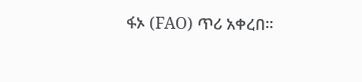ፋኦ (FAO) ጥሪ አቀረበ።